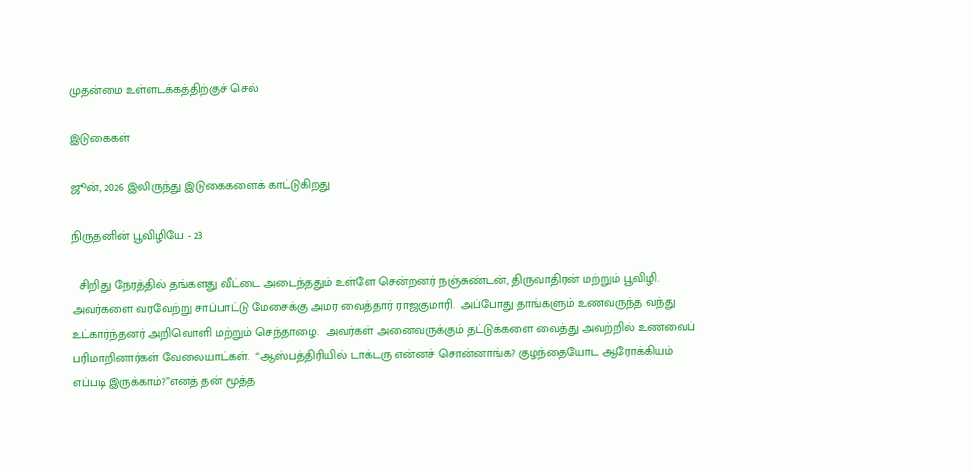முதன்மை உள்ளடக்கத்திற்குச் செல்

இடுகைகள்

ஜூன், 2026 இலிருந்து இடுகைகளைக் காட்டுகிறது

நிருதனின் பூவிழியே - 23

  சிறிது நேரத்தில் தங்களது வீட்டை அடைந்ததும் உள்ளே சென்றனர் நஞ்சுண்டன், திருவாதிரன் மற்றும் பூவிழி.  அவர்களை வரவேற்று சாப்பாட்டு மேசைக்கு அமர வைத்தார் ராஜகுமாரி.  அப்போது தாங்களும் உணவருந்த வந்து உட்கார்ந்தனர் அறிவொளி மற்றும் செந்தாழை.  அவர்கள் அனைவருக்கும் தட்டுக்களை வைத்து அவற்றில் உணவைப் பரிமாறினார்கள் வேலையாட்கள்.  “ஆஸ்பத்திரியில் டாக்டரு என்னச் சொன்னாங்க? குழந்தையோட ஆரோக்கியம் எப்படி இருக்காம்?”எனத் தன் மூத்த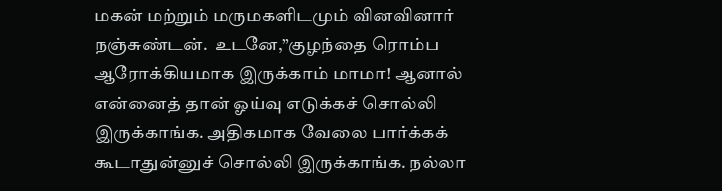மகன் மற்றும் மருமகளிடமும் வினவினார் நஞ்சுண்டன்.  உடனே,”குழந்தை ரொம்ப ஆரோக்கியமாக இருக்காம் மாமா! ஆனால் என்னைத் தான் ஓய்வு எடுக்கச் சொல்லி இருக்காங்க. அதிகமாக வேலை பார்க்கக் கூடாதுன்னுச் சொல்லி இருக்காங்க. நல்லா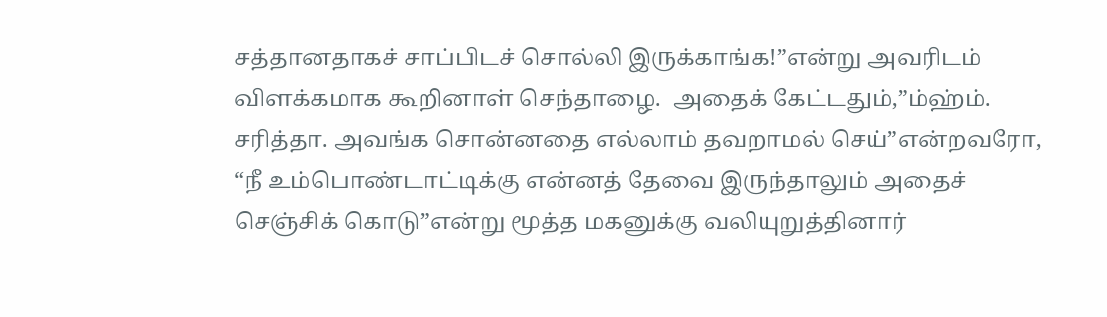சத்தானதாகச் சாப்பிடச் சொல்லி இருக்காங்க!”என்று அவரிடம் விளக்கமாக கூறினாள் செந்தாழை.  அதைக் கேட்டதும்,”ம்ஹ்ம். சரித்தா. அவங்க சொன்னதை எல்லாம் தவறாமல் செய்”என்றவரோ,  “நீ உம்பொண்டாட்டிக்கு என்னத் தேவை இருந்தாலும் அதைச் செஞ்சிக் கொடு”என்று மூத்த மகனுக்கு வலியுறுத்தினார்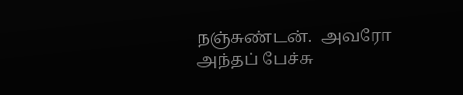நஞ்சுண்டன்.  அவரோ அந்தப் பேச்சு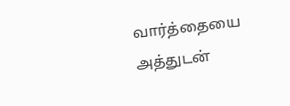வார்த்தையை அத்துடன்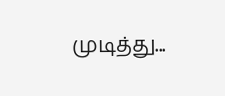முடித்து...